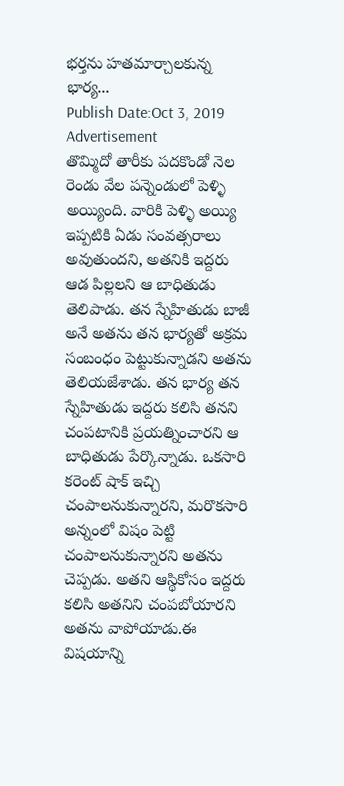భర్తను హతమార్చాలకున్న భార్య...
Publish Date:Oct 3, 2019
Advertisement
తొమ్మిదో తారీకు పదకొండో నెల రెండు వేల పన్నెండులో పెళ్ళి అయ్యింది. వారికి పెళ్ళి అయ్యి ఇప్పటికి ఏడు సంవత్సరాలు అవుతుందని, అతనికి ఇద్దరు ఆడ పిల్లలని ఆ బాధితుడు తెలిపాడు. తన స్నేహితుడు బాజీ అనే అతను తన భార్యతో అక్రమ సంబంధం పెట్టుకున్నాడని అతను తెలియజేశాడు. తన భార్య తన స్నేహితుడు ఇద్దరు కలిసి తనని చంపటానికి ప్రయత్నించారని ఆ బాధితుడు పేర్కొన్నాడు. ఒకసారి కరెంట్ షాక్ ఇచ్చి చంపాలనుకున్నారని, మరొకసారి అన్నంలో విషం పెట్టి చంపాలనుకున్నారని అతను చెప్పడు. అతని ఆస్థికోసం ఇద్దరు కలిసి అతనిని చంపబోయారని అతను వాపోయాడు.ఈ విషయాన్ని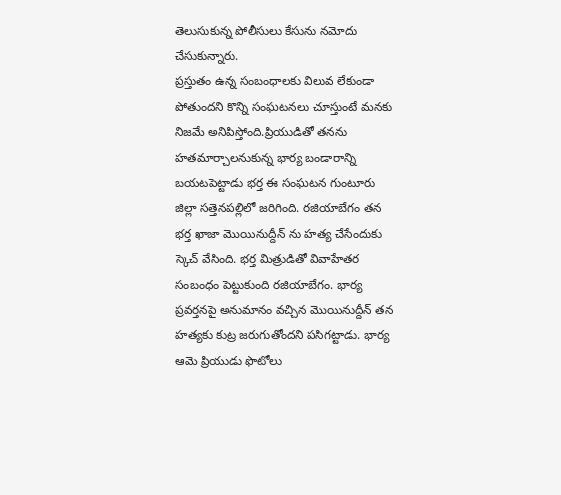తెలుసుకున్న పోలీసులు కేసును నమోదు చేసుకున్నారు.
ప్రస్తుతం ఉన్న సంబంధాలకు విలువ లేకుండా పోతుందని కొన్ని సంఘటనలు చూస్తుంటే మనకు నిజమే అనిపిస్తోంది.ప్రియుడితో తనను హతమార్చాలనుకున్న భార్య బండారాన్ని బయటపెట్టాడు భర్త ఈ సంఘటన గుంటూరు జిల్లా సత్తెనపల్లిలో జరిగింది. రజియాబేగం తన భర్త ఖాజా మొయినుద్దీన్ ను హత్య చేసేందుకు స్కెచ్ వేసింది. భర్త మిత్రుడితో వివాహేతర సంబంధం పెట్టుకుంది రజియాబేగం. భార్య ప్రవర్తనపై అనుమానం వచ్చిన మొయినుద్దీన్ తన హత్యకు కుట్ర జరుగుతోందని పసిగట్టాడు. భార్య ఆమె ప్రియుడు ఫొటోలు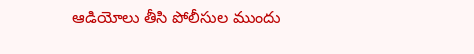ఆడియోలు తీసి పోలీసుల ముందు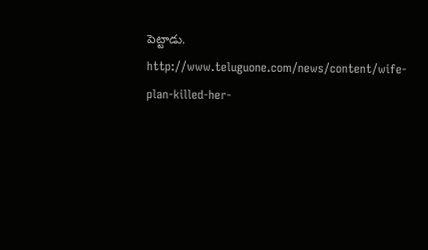పెట్టాడు.
http://www.teluguone.com/news/content/wife-plan-killed-her-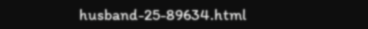husband-25-89634.html